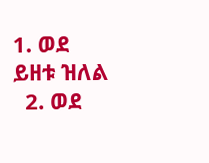1. ወደ ይዘቱ ዝለል
  2. ወደ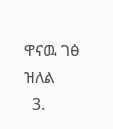ዋናዉ ገፅ ዝለል
  3.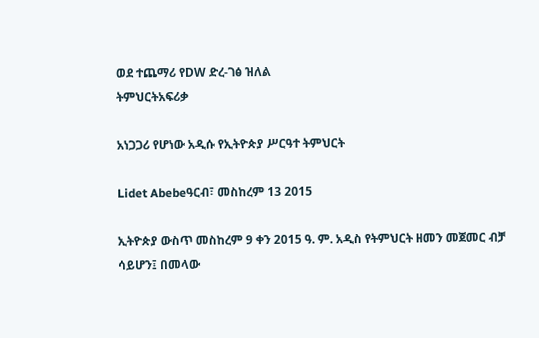ወደ ተጨማሪ የDW ድረ-ገፅ ዝለል
ትምህርትአፍሪቃ

አነጋጋሪ የሆነው አዲሱ የኢትዮጵያ ሥርዓተ ትምህርት

Lidet Abebeዓርብ፣ መስከረም 13 2015

ኢትዮጵያ ውስጥ መስከረም 9 ቀን 2015 ዓ. ም. አዲስ የትምህርት ዘመን መጀመር ብቻ ሳይሆን፤ በመላው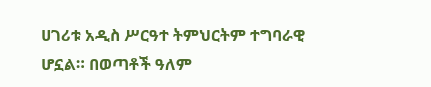ሀገሪቱ አዲስ ሥርዓተ ትምህርትም ተግባራዊ ሆኗል። በወጣቶች ዓለም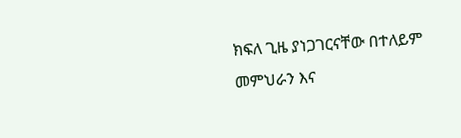ክፍለ ጊዜ ያነጋገርናቸው በተለይም መምህራን እና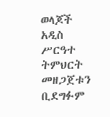ወላጆች አዲስ ሥርዓተ ትምህርት መዘጋጀቱን ቢደግፉም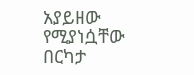አያይዘው የሚያነሷቸው በርካታ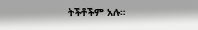ትችቶችም አሉ።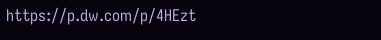https://p.dw.com/p/4HEzt